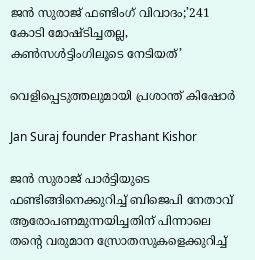ജൻ സുരാജ് ഫണ്ടിംഗ് വിവാദം;’241 കോടി മോഷ്ടിച്ചതല്ല, കൺസൾട്ടിംഗിലൂടെ നേടിയത്’

വെളിപ്പെടുത്തലുമായി പ്രശാന്ത് കിഷോര്‍

Jan Suraj founder Prashant Kishor

ജൻ സുരാജ് പാർട്ടിയുടെ ഫണ്ടിങ്ങിനെക്കുറിച്ച് ബിജെപി നേതാവ് ആരോപണമുന്നയിച്ചതിന് പിന്നാലെ തന്റെ വരുമാന സ്രോതസുകളെക്കുറിച്ച്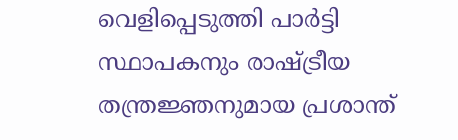വെളിപ്പെടുത്തി പാർട്ടി സ്ഥാപകനും രാഷ്ട്രീയ തന്ത്രജ്ഞനുമായ പ്രശാന്ത്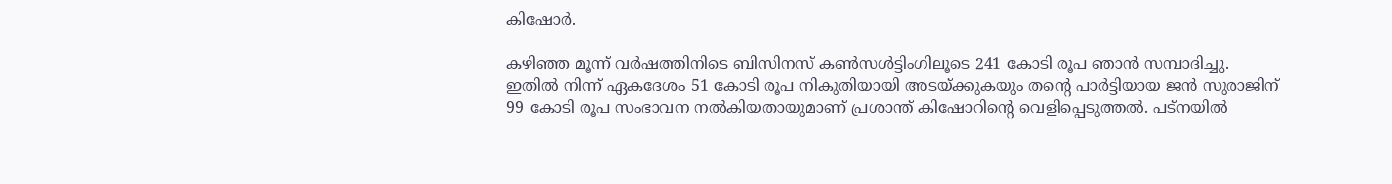കിഷോർ.

കഴിഞ്ഞ മൂന്ന് വർഷത്തിനിടെ ബിസിനസ് കൺസൾട്ടിംഗിലൂടെ 241 കോടി രൂപ ഞാൻ സമ്പാദിച്ചു. ഇതിൽ നിന്ന് ഏകദേശം 51 കോടി രൂപ നികുതിയായി അടയ്ക്കുകയും തന്റെ പാർട്ടിയായ ജൻ സുരാജിന് 99 കോടി രൂപ സംഭാവന നൽകിയതായുമാണ് പ്രശാന്ത് കിഷോറിന്റെ വെളിപ്പെടുത്തൽ. പട്നയിൽ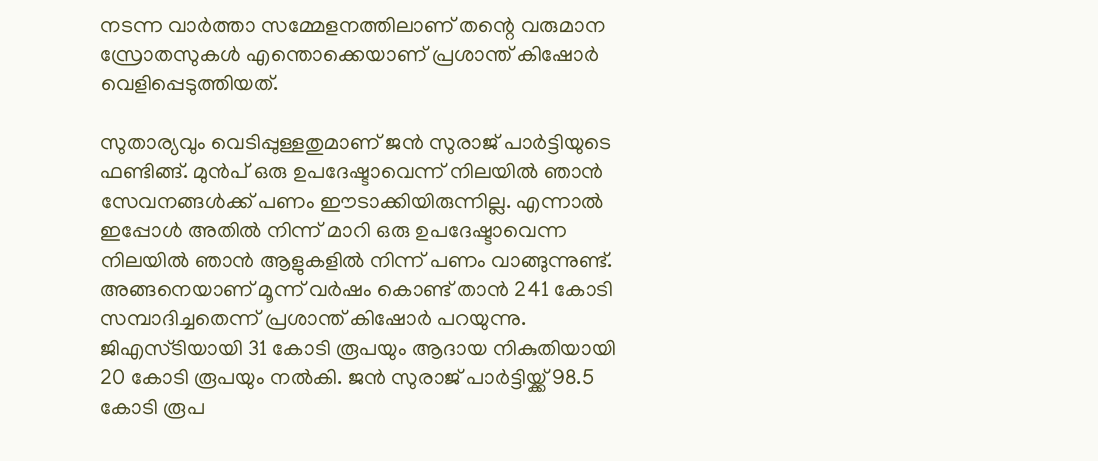നടന്ന വാർത്താ സമ്മേളനത്തിലാണ് തന്റെ വരുമാന സ്രോതസുകൾ എന്തൊക്കെയാണ് പ്രശാന്ത് കിഷോർ വെളിപ്പെടുത്തിയത്.

സുതാര്യവും വെടിപ്പുള്ളതുമാണ് ജൻ സുരാജ് പാർട്ടിയുടെ ഫണ്ടിങ്ങ്. മുൻപ് ഒരു ഉപദേഷ്ടാവെന്ന് നിലയിൽ ഞാൻ സേവനങ്ങൾക്ക് പണം ഈടാക്കിയിരുന്നില്ല. എന്നാൽ ഇപ്പോൾ അതിൽ നിന്ന് മാറി ഒരു ഉപദേഷ്ടാവെന്ന നിലയിൽ ഞാൻ ആളുകളിൽ നിന്ന് പണം വാങ്ങുന്നുണ്ട്. അങ്ങനെയാണ് മൂന്ന് വർഷം കൊണ്ട് താൻ 241 കോടി സമ്പാദിച്ചതെന്ന് പ്രശാന്ത് കിഷോർ പറയുന്നു. ജിഎസ്ടിയായി 31 കോടി രൂപയും ആദായ നികുതിയായി 20 കോടി രൂപയും നൽകി. ജൻ സുരാജ് പാർട്ടിയ്ക്ക് 98.5 കോടി രൂപ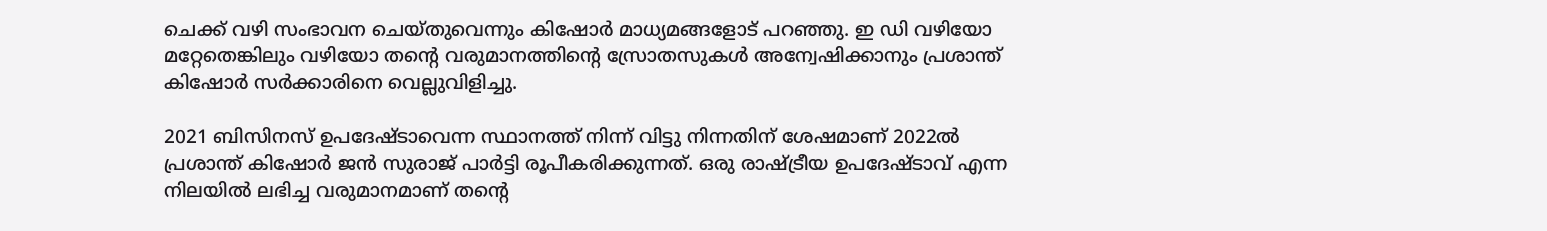ചെക്ക് വഴി സംഭാവന ചെയ്തുവെന്നും കിഷോർ മാധ്യമങ്ങളോട് പറഞ്ഞു. ഇ ഡി വഴിയോ മറ്റേതെങ്കിലും വഴിയോ തന്റെ വരുമാനത്തിന്റെ സ്രോതസുകൾ അന്വേഷിക്കാനും പ്രശാന്ത് കിഷോർ സർക്കാരിനെ വെല്ലുവിളിച്ചു.

2021 ബിസിനസ് ഉപദേഷ്ടാവെന്ന സ്ഥാനത്ത് നിന്ന് വിട്ടു നിന്നതിന് ശേഷമാണ് 2022ൽ പ്രശാന്ത് കിഷോർ ജൻ സുരാജ് പാർട്ടി രൂപീകരിക്കുന്നത്. ഒരു രാഷ്ട്രീയ ഉപദേഷ്ടാവ് എന്ന നിലയിൽ ലഭിച്ച വരുമാനമാണ് തൻ്റെ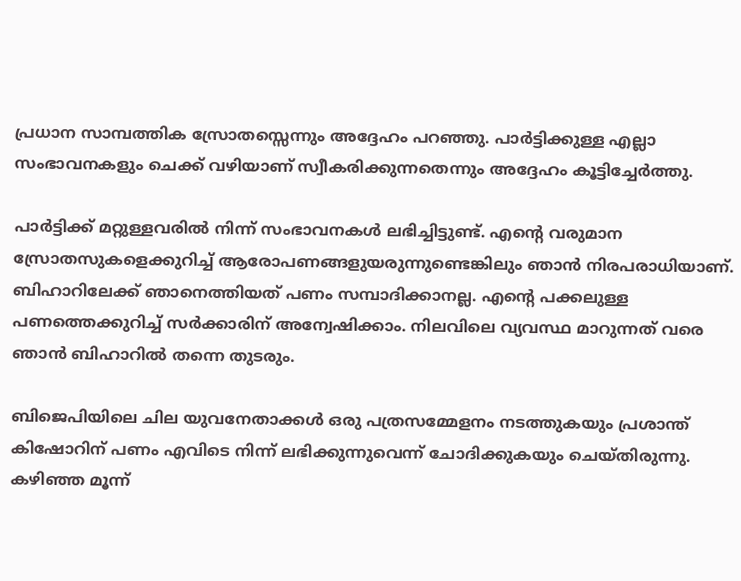പ്രധാന സാമ്പത്തിക സ്രോതസ്സെന്നും അദ്ദേഹം പറഞ്ഞു. പാർട്ടിക്കുള്ള എല്ലാ സംഭാവനകളും ചെക്ക് വഴിയാണ് സ്വീകരിക്കുന്നതെന്നും അദ്ദേഹം കൂട്ടിച്ചേർത്തു.

പാർട്ടിക്ക് മറ്റുള്ളവരിൽ നിന്ന് സംഭാവനകൾ ലഭിച്ചിട്ടുണ്ട്. എന്റെ വരുമാന സ്രോതസുകളെക്കുറിച്ച് ആരോപണങ്ങളുയരുന്നുണ്ടെങ്കിലും ഞാൻ നിരപരാധിയാണ്. ബിഹാറിലേക്ക് ഞാനെത്തിയത് പണം സമ്പാദിക്കാനല്ല. എന്റെ പക്കലുള്ള പണത്തെക്കുറിച്ച് സർക്കാരിന് അന്വേഷിക്കാം. നിലവിലെ വ്യവസ്ഥ മാറുന്നത് വരെ ഞാൻ ബിഹാറിൽ തന്നെ തുടരും.

ബിജെപിയിലെ ചില യുവനേതാക്കൾ ഒരു പത്രസമ്മേളനം നടത്തുകയും പ്രശാന്ത് കിഷോറിന് പണം എവിടെ നിന്ന് ലഭിക്കുന്നുവെന്ന് ചോദിക്കുകയും ചെയ്തിരുന്നു. കഴിഞ്ഞ മൂന്ന്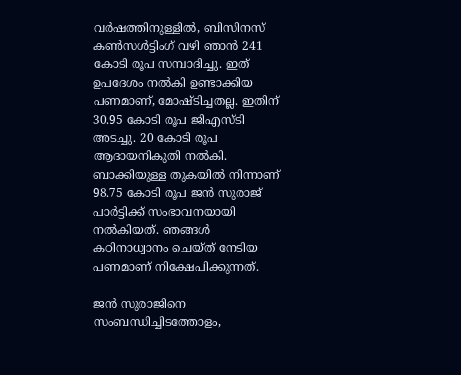വർഷത്തിനുള്ളിൽ, ബിസിനസ് കൺസൾട്ടിംഗ് വഴി ഞാൻ 241 കോടി രൂപ സമ്പാദിച്ചു. ഇത് ഉപദേശം നൽകി ഉണ്ടാക്കിയ പണമാണ്, മോഷ്ടിച്ചതല്ല. ഇതിന് 30.95 കോടി രൂപ ജിഎസ്‌ടി അടച്ചു. 20 കോടി രൂപ ആദായനികുതി നൽകി. ബാക്കിയുള്ള തുകയിൽ നിന്നാണ് 98.75 കോടി രൂപ ജൻ സുരാജ് പാർട്ടിക്ക് സംഭാവനയായി നൽകിയത്. ഞങ്ങൾ കഠിനാധ്വാനം ചെയ്ത് നേടിയ പണമാണ് നിക്ഷേപിക്കുന്നത്.

ജൻ സുരാജിനെ സംബന്ധിച്ചിടത്തോളം,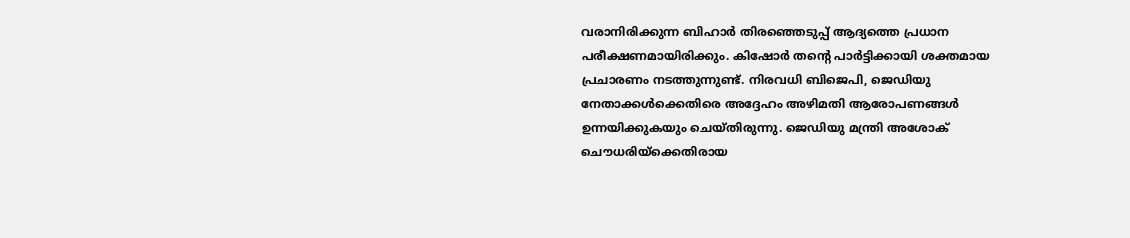വരാനിരിക്കുന്ന ബിഹാർ തിരഞ്ഞെടുപ്പ് ആദ്യത്തെ പ്രധാന പരീക്ഷണമായിരിക്കും. കിഷോർ തൻ്റെ പാർട്ടിക്കായി ശക്തമായ പ്രചാരണം നടത്തുന്നുണ്ട്. നിരവധി ബിജെപി, ജെഡിയു നേതാക്കൾക്കെതിരെ അദ്ദേഹം അഴിമതി ആരോപണങ്ങൾ ഉന്നയിക്കുകയും ചെയ്തിരുന്നു. ജെഡിയു മന്ത്രി അശോക് ചൌധരിയ്ക്കെതിരായ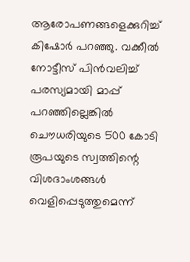ആരോപണങ്ങളെക്കുറിച്ച് കിഷോർ പറഞ്ഞു. വക്കീൽ നോട്ടീസ് പിൻവലിച്ച് പരസ്യമായി മാപ്പ് പറഞ്ഞില്ലെങ്കിൽ ചൌധരിയുടെ 500 കോടി രൂപയുടെ സ്വത്തിന്റെ വിശദാംശങ്ങൾ വെളിപ്പെടുത്തുമെന്ന്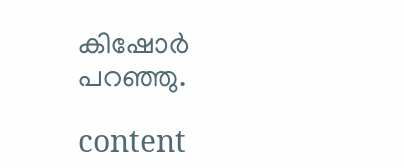കിഷോർ പറഞ്ഞു.

content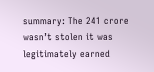summary: The 241 crore wasn’t stolen it was legitimately earned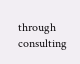through consulting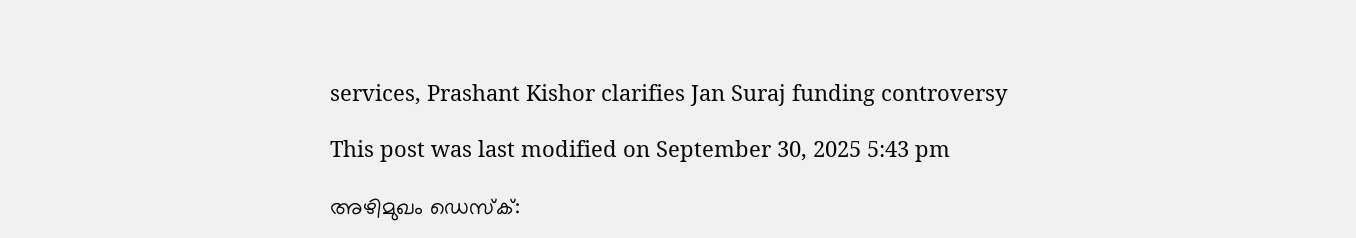services, Prashant Kishor clarifies Jan Suraj funding controversy

This post was last modified on September 30, 2025 5:43 pm

അഴിമുഖം ഡെസ്‌ക്: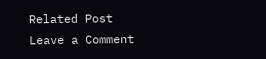Related Post
Leave a Comment